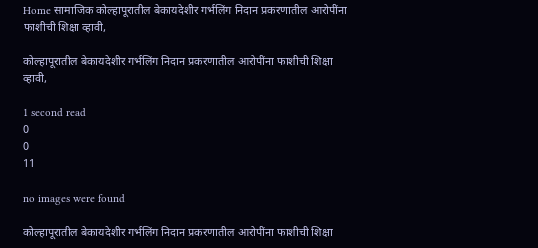Home सामाजिक कोल्हापूरातील बेकायदेशीर गर्भलिंग निदान प्रकरणातील आरोपींना फाशीची शिक्षा व्हावी,

कोल्हापूरातील बेकायदेशीर गर्भलिंग निदान प्रकरणातील आरोपींना फाशीची शिक्षा व्हावी,

1 second read
0
0
11

no images were found

कोल्हापूरातील बेकायदेशीर गर्भलिंग निदान प्रकरणातील आरोपींना फाशीची शिक्षा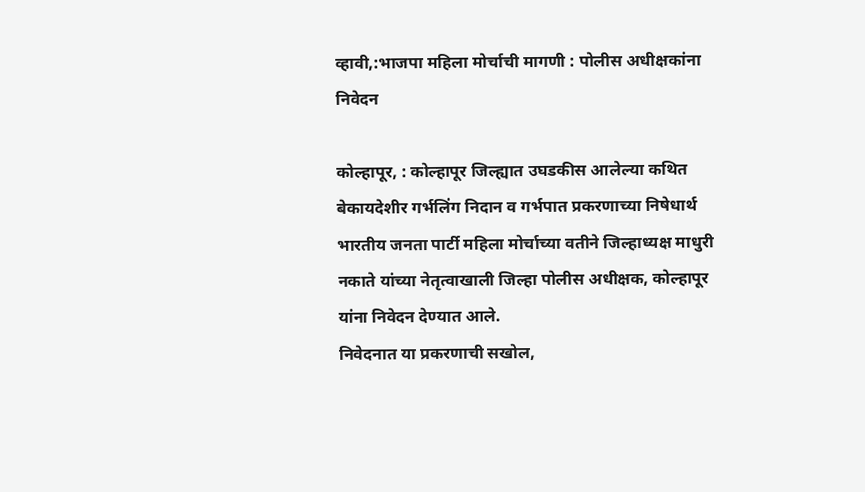व्हावी,:भाजपा महिला मोर्चाची मागणी : पोलीस अधीक्षकांना निवेदन

कोल्हापूर, : कोल्हापूर जिल्ह्यात उघडकीस आलेल्या कथित बेकायदेशीर गर्भलिंग निदान व गर्भपात प्रकरणाच्या निषेधार्थ भारतीय जनता पार्टी महिला मोर्चाच्या वतीने जिल्हाध्यक्ष माधुरी नकाते यांच्या नेतृत्वाखाली जिल्हा पोलीस अधीक्षक, कोल्हापूर यांना निवेदन देण्यात आले.
निवेदनात या प्रकरणाची सखोल,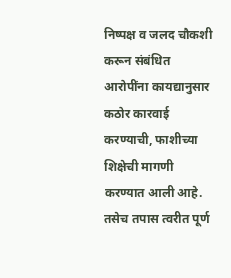निष्पक्ष व जलद चौकशी करून संबंधित आरोपींना कायद्यानुसार कठोर कारवाई करण्याची, फाशीच्या शिक्षेची मागणी करण्यात आली आहे. तसेच तपास त्वरीत पूर्ण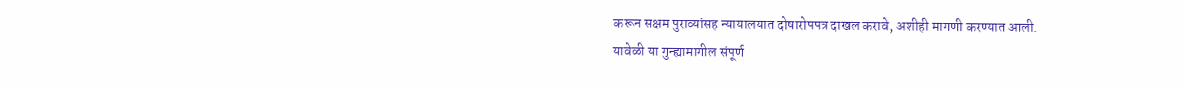करून सक्षम पुराव्यांसह न्यायालयात दोषारोपपत्र दाखल करावे, अशीही मागणी करण्यात आली.
यावेळी या गुन्ह्यामागील संपूर्ण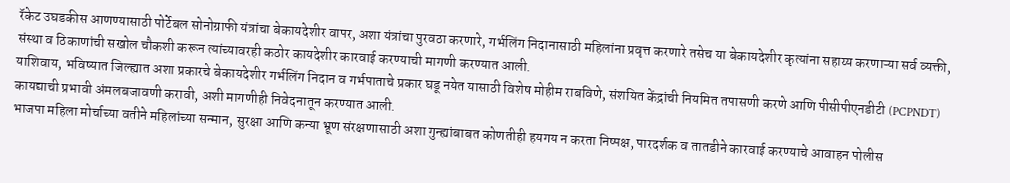रॅकेट उघडकीस आणण्यासाठी पोर्टेबल सोनोग्राफी यंत्रांचा बेकायदेशीर वापर, अशा यंत्रांचा पुरवठा करणारे, गर्भलिंग निदानासाठी महिलांना प्रवृत्त करणारे तसेच या बेकायदेशीर कृत्यांना सहाय्य करणाऱ्या सर्व व्यक्ती, संस्था व ठिकाणांची सखोल चौकशी करून त्यांच्यावरही कठोर कायदेशीर कारवाई करण्याची मागणी करण्यात आली.
याशिवाय, भविष्यात जिल्ह्यात अशा प्रकारचे बेकायदेशीर गर्भलिंग निदान व गर्भपाताचे प्रकार घडू नयेत यासाठी विशेष मोहीम राबविणे, संशयित केंद्रांची नियमित तपासणी करणे आणि पीसीपीएनडीटी (PCPNDT) कायद्याची प्रभावी अंमलबजावणी करावी, अशी मागणीही निवेदनातून करण्यात आली.
भाजपा महिला मोर्चाच्या वतीने महिलांच्या सन्मान, सुरक्षा आणि कन्या भ्रूण संरक्षणासाठी अशा गुन्ह्यांबाबत कोणतीही हयगय न करता निष्पक्ष, पारदर्शक व तातडीने कारवाई करण्याचे आवाहन पोलीस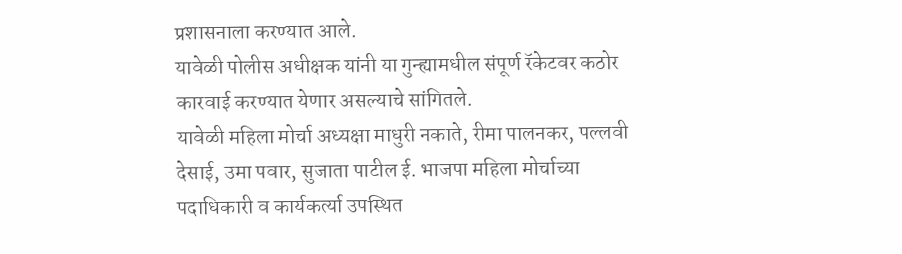प्रशासनाला करण्यात आले.
यावेळी पोलीस अधीक्षक यांनी या गुन्ह्यामधील संपूर्ण रॅकेटवर कठोर कारवाई करण्यात येणार असल्याचे सांगितले.
यावेळी महिला मोर्चा अध्यक्षा माधुरी नकाते, रीमा पालनकर, पल्लवी देसाई, उमा पवार, सुजाता पाटील ई. भाजपा महिला मोर्चाच्या पदाधिकारी व कार्यकर्त्या उपस्थित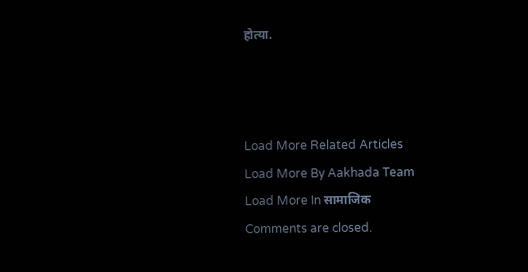होत्या.



Load More Related Articles
Load More By Aakhada Team
Load More In सामाजिक
Comments are closed.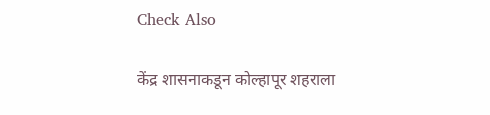Check Also

केंद्र शासनाकडून कोल्हापूर शहराला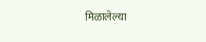मिळालेल्या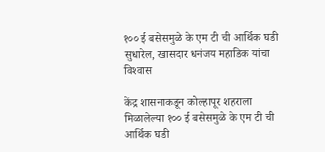१०० ई बसेसमुळे के एम टी ची आर्थिक घडी सुधारेल, खासदार धनंजय महाडिक यांचा विश्‍वास

केंद्र शासनाकडून कोल्हापूर शहराला मिळालेल्या १०० ई बसेसमुळे के एम टी ची आर्थिक घडी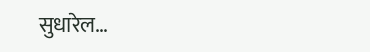सुधारेल…